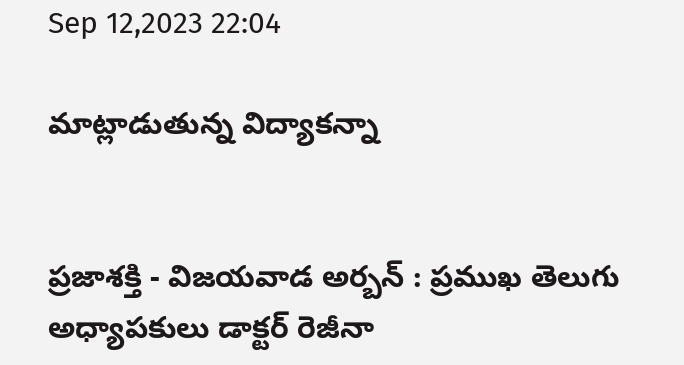Sep 12,2023 22:04

మాట్లాడుతున్న విద్యాకన్నా


ప్రజాశక్తి - విజయవాడ అర్బన్‌ : ప్రముఖ తెలుగు అధ్యాపకులు డాక్టర్‌ రెజీనా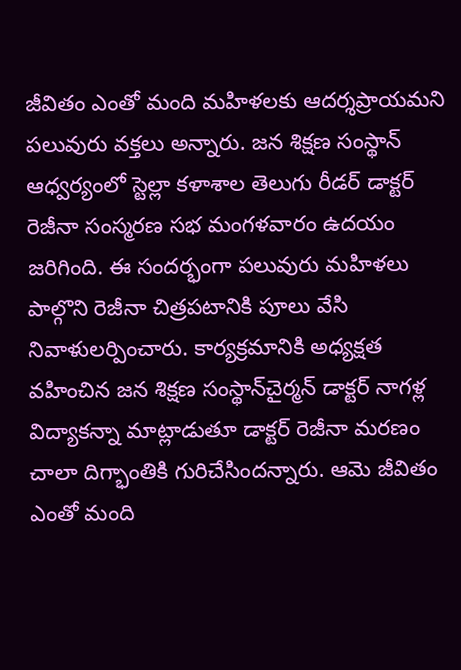జీవితం ఎంతో మంది మహిళలకు ఆదర్శప్రాయమని పలువురు వక్తలు అన్నారు. జన శిక్షణ సంస్థాన్‌ ఆధ్వర్యంలో స్టెల్లా కళాశాల తెలుగు రీడర్‌ డాక్టర్‌ రెజీనా సంస్మరణ సభ మంగళవారం ఉదయం జరిగింది. ఈ సందర్భంగా పలువురు మహిళలు పాల్గొని రెజీనా చిత్రపటానికి పూలు వేసి నివాళులర్పించారు. కార్యక్రమానికి అధ్యక్షత వహించిన జన శిక్షణ సంస్థాన్‌చైర్మన్‌ డాక్టర్‌ నాగళ్ల విద్యాకన్నా మాట్లాడుతూ డాక్టర్‌ రెజీనా మరణం చాలా దిగ్భాంతికి గురిచేసిందన్నారు. ఆమె జీవితం ఎంతో మంది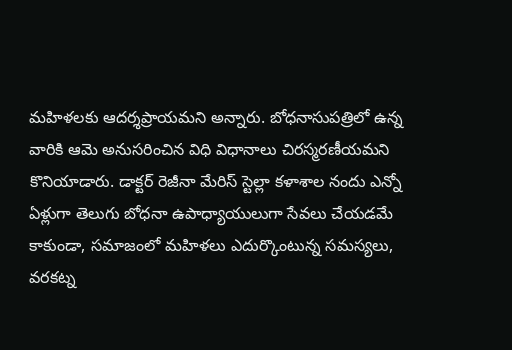మహిళలకు ఆదర్శప్రాయమని అన్నారు. బోధనాసుపత్రిలో ఉన్న వారికి ఆమె అనుసరించిన విధి విధానాలు చిరస్మరణీయమని కొనియాడారు. డాక్టర్‌ రెజీనా మేరిస్‌ స్టెల్లా కళాశాల నందు ఎన్నో ఏళ్లుగా తెలుగు బోధనా ఉపాధ్యాయులుగా సేవలు చేయడమే కాకుండా, సమాజంలో మహిళలు ఎదుర్కొంటున్న సమస్యలు, వరకట్న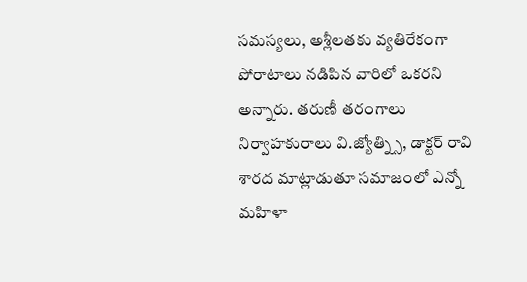సమస్యలు, అశ్లీలతకు వ్యతిరేకంగా పోరాటాలు నడిపిన వారిలో ఒకరని అన్నారు. తరుణీ తరంగాలు నిర్వాహకురాలు వి.జ్యోత్న్సి, డాక్టర్‌ రావి శారద మాట్లాడుతూ సమాజంలో ఎన్నో మహిళా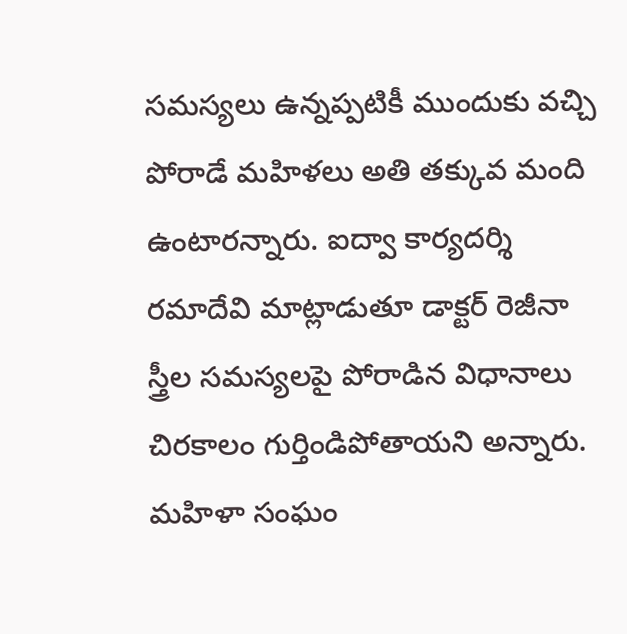సమస్యలు ఉన్నప్పటికీ ముందుకు వచ్చి పోరాడే మహిళలు అతి తక్కువ మంది ఉంటారన్నారు. ఐద్వా కార్యదర్శి రమాదేవి మాట్లాడుతూ డాక్టర్‌ రెజీనా స్త్రీల సమస్యలపై పోరాడిన విధానాలు చిరకాలం గుర్తిండిపోతాయని అన్నారు. మహిళా సంఘం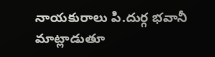నాయకురాలు పి.దుర్గ భవానీ మాట్లాడుతూ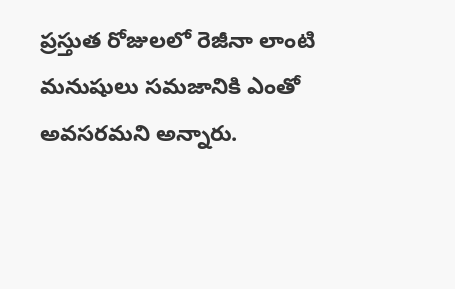ప్రస్తుత రోజులలో రెజీనా లాంటి మనుషులు సమజానికి ఎంతో అవసరమని అన్నారు.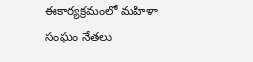ఈకార్యక్రమంలో మహిళా సంఘం నేతలు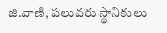జి.వాణి, పలువరు స్థానికులు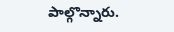పాల్గొన్నారు.